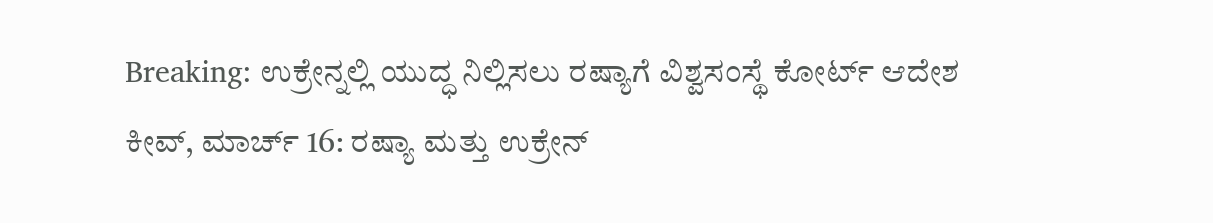Breaking: ಉಕ್ರೇನ್ನಲ್ಲಿ ಯುದ್ಧ ನಿಲ್ಲಿಸಲು ರಷ್ಯಾಗೆ ವಿಶ್ವಸಂಸ್ಥೆ ಕೋರ್ಟ್ ಆದೇಶ
ಕೀವ್, ಮಾರ್ಚ್ 16: ರಷ್ಯಾ ಮತ್ತು ಉಕ್ರೇನ್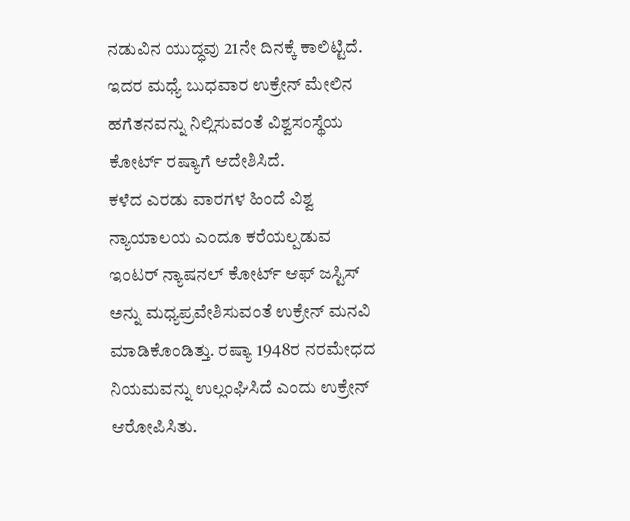ನಡುವಿನ ಯುದ್ಧವು 21ನೇ ದಿನಕ್ಕೆ ಕಾಲಿಟ್ಟಿದೆ. ಇದರ ಮಧ್ಯೆ ಬುಧವಾರ ಉಕ್ರೇನ್ ಮೇಲಿನ ಹಗೆತನವನ್ನು ನಿಲ್ಲಿಸುವಂತೆ ವಿಶ್ವಸಂಸ್ಥೆಯ ಕೋರ್ಟ್ ರಷ್ಯಾಗೆ ಆದೇಶಿಸಿದೆ.
ಕಳೆದ ಎರಡು ವಾರಗಳ ಹಿಂದೆ ವಿಶ್ವ ನ್ಯಾಯಾಲಯ ಎಂದೂ ಕರೆಯಲ್ಪಡುವ ಇಂಟರ್ ನ್ಯಾಷನಲ್ ಕೋರ್ಟ್ ಆಫ್ ಜಸ್ಟಿಸ್ ಅನ್ನು ಮಧ್ಯಪ್ರವೇಶಿಸುವಂತೆ ಉಕ್ರೇನ್ ಮನವಿ ಮಾಡಿಕೊಂಡಿತ್ತು. ರಷ್ಯಾ 1948ರ ನರಮೇಧದ ನಿಯಮವನ್ನು ಉಲ್ಲಂಘಿಸಿದೆ ಎಂದು ಉಕ್ರೇನ್ ಆರೋಪಿಸಿತು.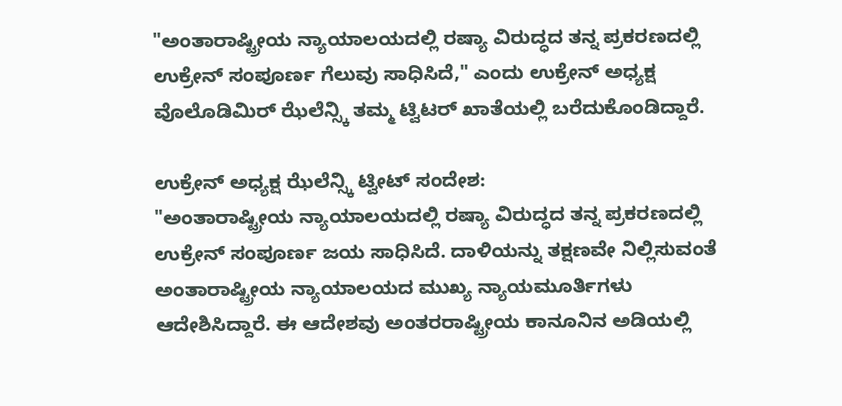"ಅಂತಾರಾಷ್ಟ್ರೀಯ ನ್ಯಾಯಾಲಯದಲ್ಲಿ ರಷ್ಯಾ ವಿರುದ್ಧದ ತನ್ನ ಪ್ರಕರಣದಲ್ಲಿ ಉಕ್ರೇನ್ ಸಂಪೂರ್ಣ ಗೆಲುವು ಸಾಧಿಸಿದೆ," ಎಂದು ಉಕ್ರೇನ್ ಅಧ್ಯಕ್ಷ ವೊಲೊಡಿಮಿರ್ ಝೆಲೆನ್ಸ್ಕಿ ತಮ್ಮ ಟ್ವಿಟರ್ ಖಾತೆಯಲ್ಲಿ ಬರೆದುಕೊಂಡಿದ್ದಾರೆ.

ಉಕ್ರೇನ್ ಅಧ್ಯಕ್ಷ ಝೆಲೆನ್ಸ್ಕಿ ಟ್ವೀಟ್ ಸಂದೇಶ:
"ಅಂತಾರಾಷ್ಟ್ರೀಯ ನ್ಯಾಯಾಲಯದಲ್ಲಿ ರಷ್ಯಾ ವಿರುದ್ಧದ ತನ್ನ ಪ್ರಕರಣದಲ್ಲಿ ಉಕ್ರೇನ್ ಸಂಪೂರ್ಣ ಜಯ ಸಾಧಿಸಿದೆ. ದಾಳಿಯನ್ನು ತಕ್ಷಣವೇ ನಿಲ್ಲಿಸುವಂತೆ ಅಂತಾರಾಷ್ಟ್ರೀಯ ನ್ಯಾಯಾಲಯದ ಮುಖ್ಯ ನ್ಯಾಯಮೂರ್ತಿಗಳು ಆದೇಶಿಸಿದ್ದಾರೆ. ಈ ಆದೇಶವು ಅಂತರರಾಷ್ಟ್ರೀಯ ಕಾನೂನಿನ ಅಡಿಯಲ್ಲಿ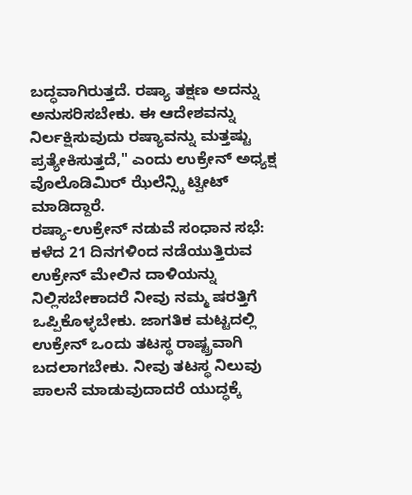ಬದ್ಧವಾಗಿರುತ್ತದೆ. ರಷ್ಯಾ ತಕ್ಷಣ ಅದನ್ನು ಅನುಸರಿಸಬೇಕು. ಈ ಆದೇಶವನ್ನು ನಿರ್ಲಕ್ಷಿಸುವುದು ರಷ್ಯಾವನ್ನು ಮತ್ತಷ್ಟು ಪ್ರತ್ಯೇಕಿಸುತ್ತದೆ," ಎಂದು ಉಕ್ರೇನ್ ಅಧ್ಯಕ್ಷ ವೊಲೊಡಿಮಿರ್ ಝೆಲೆನ್ಸ್ಕಿ ಟ್ವೀಟ್ ಮಾಡಿದ್ದಾರೆ.
ರಷ್ಯಾ-ಉಕ್ರೇನ್ ನಡುವೆ ಸಂಧಾನ ಸಭೆ:
ಕಳೆದ 21 ದಿನಗಳಿಂದ ನಡೆಯುತ್ತಿರುವ ಉಕ್ರೇನ್ ಮೇಲಿನ ದಾಳಿಯನ್ನು ನಿಲ್ಲಿಸಬೇಕಾದರೆ ನೀವು ನಮ್ಮ ಷರತ್ತಿಗೆ ಒಪ್ಪಿಕೊಳ್ಳಬೇಕು. ಜಾಗತಿಕ ಮಟ್ಟದಲ್ಲಿ ಉಕ್ರೇನ್ ಒಂದು ತಟಸ್ಥ ರಾಷ್ಟ್ರವಾಗಿ ಬದಲಾಗಬೇಕು. ನೀವು ತಟಸ್ಥ ನಿಲುವು ಪಾಲನೆ ಮಾಡುವುದಾದರೆ ಯುದ್ಧಕ್ಕೆ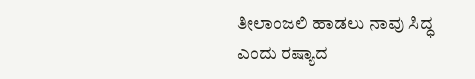ತೀಲಾಂಜಲಿ ಹಾಡಲು ನಾವು ಸಿದ್ಧ ಎಂದು ರಷ್ಯಾದ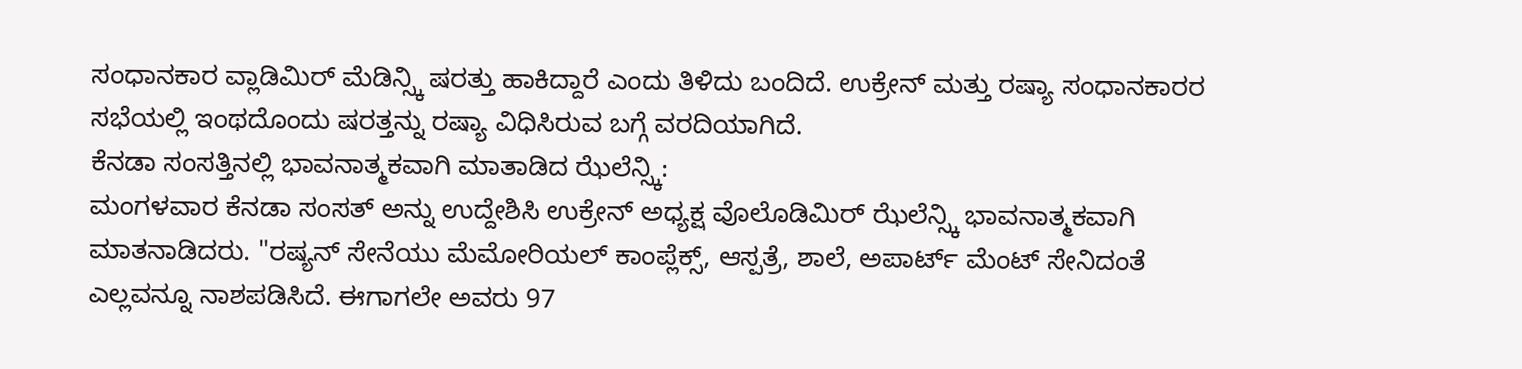ಸಂಧಾನಕಾರ ವ್ಲಾಡಿಮಿರ್ ಮೆಡಿನ್ಸ್ಕಿ ಷರತ್ತು ಹಾಕಿದ್ದಾರೆ ಎಂದು ತಿಳಿದು ಬಂದಿದೆ. ಉಕ್ರೇನ್ ಮತ್ತು ರಷ್ಯಾ ಸಂಧಾನಕಾರರ ಸಭೆಯಲ್ಲಿ ಇಂಥದೊಂದು ಷರತ್ತನ್ನು ರಷ್ಯಾ ವಿಧಿಸಿರುವ ಬಗ್ಗೆ ವರದಿಯಾಗಿದೆ.
ಕೆನಡಾ ಸಂಸತ್ತಿನಲ್ಲಿ ಭಾವನಾತ್ಮಕವಾಗಿ ಮಾತಾಡಿದ ಝೆಲೆನ್ಸ್ಕಿ:
ಮಂಗಳವಾರ ಕೆನಡಾ ಸಂಸತ್ ಅನ್ನು ಉದ್ದೇಶಿಸಿ ಉಕ್ರೇನ್ ಅಧ್ಯಕ್ಷ ವೊಲೊಡಿಮಿರ್ ಝೆಲೆನ್ಸ್ಕಿ ಭಾವನಾತ್ಮಕವಾಗಿ ಮಾತನಾಡಿದರು. "ರಷ್ಯನ್ ಸೇನೆಯು ಮೆಮೋರಿಯಲ್ ಕಾಂಪ್ಲೆಕ್ಸ್, ಆಸ್ಪತ್ರೆ, ಶಾಲೆ, ಅಪಾರ್ಟ್ ಮೆಂಟ್ ಸೇನಿದಂತೆ ಎಲ್ಲವನ್ನೂ ನಾಶಪಡಿಸಿದೆ. ಈಗಾಗಲೇ ಅವರು 97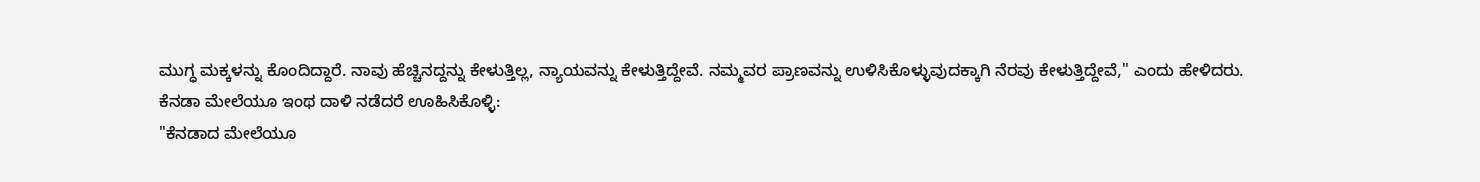ಮುಗ್ಧ ಮಕ್ಕಳನ್ನು ಕೊಂದಿದ್ದಾರೆ. ನಾವು ಹೆಚ್ಚಿನದ್ದನ್ನು ಕೇಳುತ್ತಿಲ್ಲ, ನ್ಯಾಯವನ್ನು ಕೇಳುತ್ತಿದ್ದೇವೆ. ನಮ್ಮವರ ಪ್ರಾಣವನ್ನು ಉಳಿಸಿಕೊಳ್ಳುವುದಕ್ಕಾಗಿ ನೆರವು ಕೇಳುತ್ತಿದ್ದೇವೆ," ಎಂದು ಹೇಳಿದರು.
ಕೆನಡಾ ಮೇಲೆಯೂ ಇಂಥ ದಾಳಿ ನಡೆದರೆ ಊಹಿಸಿಕೊಳ್ಳಿ:
"ಕೆನಡಾದ ಮೇಲೆಯೂ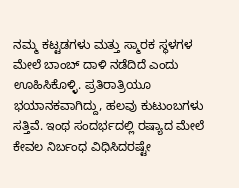ನಮ್ಮ ಕಟ್ಟಡಗಳು ಮತ್ತು ಸ್ಮಾರಕ ಸ್ಥಳಗಳ ಮೇಲೆ ಬಾಂಬ್ ದಾಳಿ ನಡೆದಿದೆ ಎಂದು ಊಹಿಸಿಕೊಳ್ಳಿ. ಪ್ರತಿರಾತ್ರಿಯೂ ಭಯಾನಕವಾಗಿದ್ದು, ಹಲವು ಕುಟುಂಬಗಳು ಸತ್ತಿವೆ. ಇಂಥ ಸಂದರ್ಭದಲ್ಲಿ ರಷ್ಯಾದ ಮೇಲೆ ಕೇವಲ ನಿರ್ಬಂಧ ವಿಧಿಸಿದರಷ್ಟೇ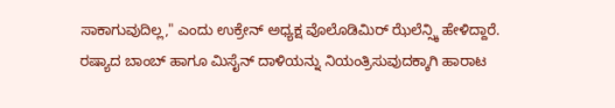ಸಾಕಾಗುವುದಿಲ್ಲ," ಎಂದು ಉಕ್ರೇನ್ ಅಧ್ಯಕ್ಷ ವೊಲೊಡಿಮಿರ್ ಝೆಲೆನ್ಸ್ಕಿ ಹೇಳಿದ್ದಾರೆ.
ರಷ್ಯಾದ ಬಾಂಬ್ ಹಾಗೂ ಮಿಸೈನ್ ದಾಳಿಯನ್ನು ನಿಯಂತ್ರಿಸುವುದಕ್ಕಾಗಿ ಹಾರಾಟ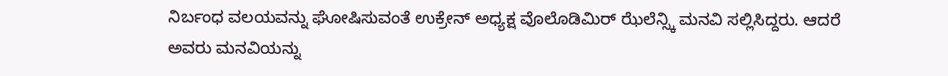ನಿರ್ಬಂಧ ವಲಯವನ್ನು ಘೋಷಿಸುವಂತೆ ಉಕ್ರೇನ್ ಅಧ್ಯಕ್ಷ ವೊಲೊಡಿಮಿರ್ ಝೆಲೆನ್ಸ್ಕಿ ಮನವಿ ಸಲ್ಲಿಸಿದ್ದರು. ಆದರೆ ಅವರು ಮನವಿಯನ್ನು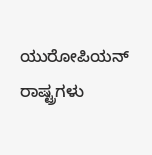ಯುರೋಪಿಯನ್ ರಾಷ್ಟ್ರಗಳು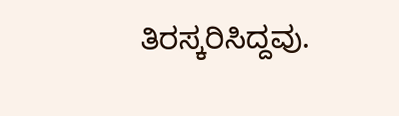ತಿರಸ್ಕರಿಸಿದ್ದವು.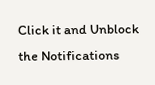Click it and Unblock the Notifications